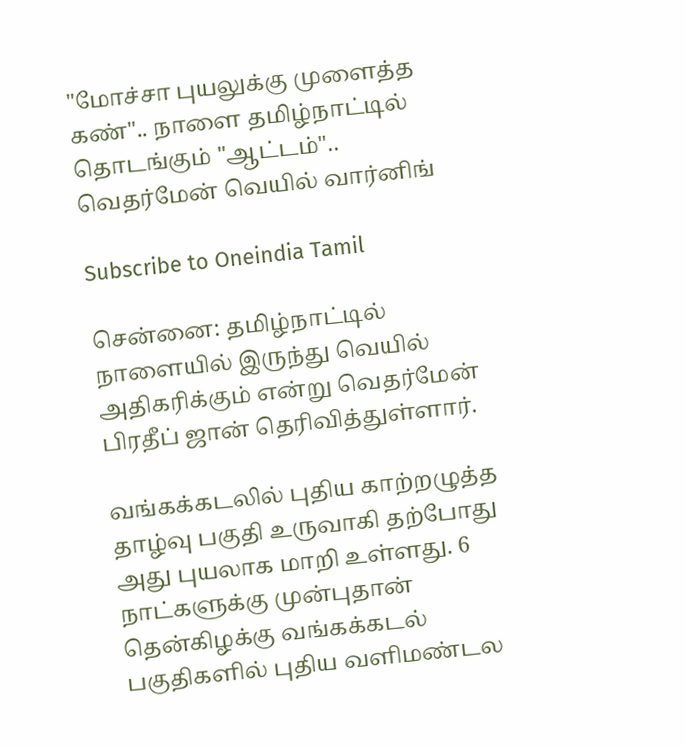"மோச்சா புயலுக்கு முளைத்த கண்".. நாளை தமிழ்நாட்டில் தொடங்கும் "ஆட்டம்".. வெதர்மேன் வெயில் வார்னிங்

Subscribe to Oneindia Tamil

சென்னை: தமிழ்நாட்டில் நாளையில் இருந்து வெயில் அதிகரிக்கும் என்று வெதர்மேன் பிரதீப் ஜான் தெரிவித்துள்ளார்.

வங்கக்கடலில் புதிய காற்றழுத்த தாழ்வு பகுதி உருவாகி தற்போது அது புயலாக மாறி உள்ளது. 6 நாட்களுக்கு முன்புதான் தென்கிழக்கு வங்கக்கடல் பகுதிகளில் புதிய வளிமண்டல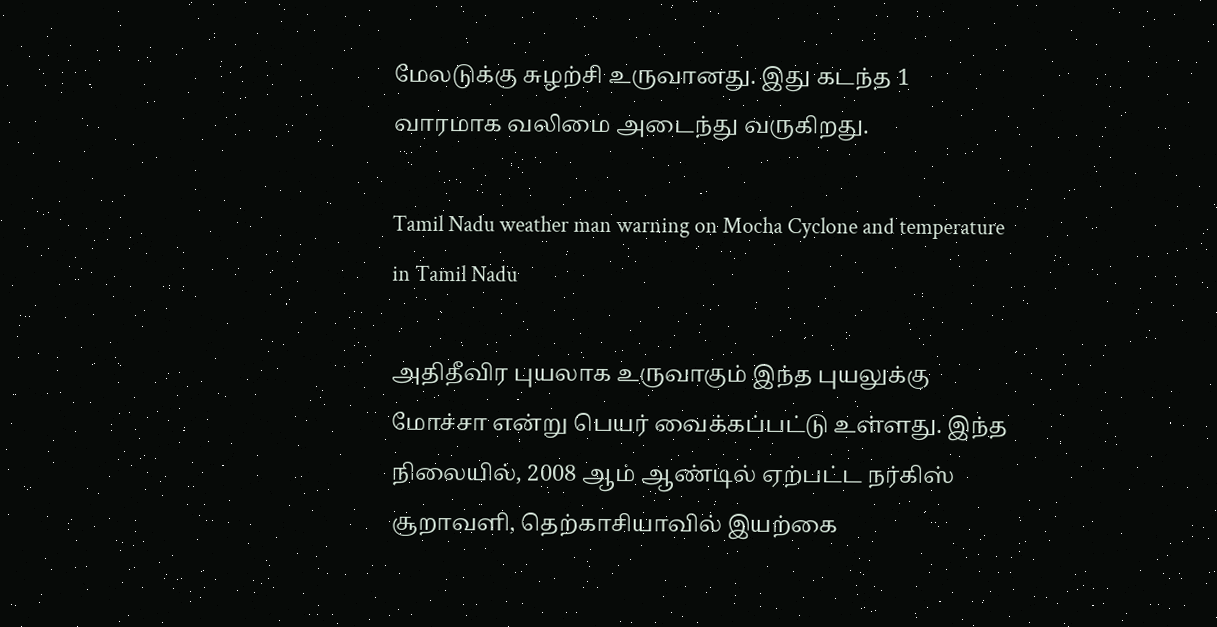மேலடுக்கு சுழற்சி உருவானது. இது கடந்த 1 வாரமாக வலிமை அடைந்து வருகிறது.

Tamil Nadu weather man warning on Mocha Cyclone and temperature in Tamil Nadu

அதிதீவிர புயலாக உருவாகும் இந்த புயலுக்கு மோச்சா என்று பெயர் வைக்கப்பட்டு உள்ளது. இந்த நிலையில், 2008 ஆம் ஆண்டில் ஏற்பட்ட நர்கிஸ் சூறாவளி, தெற்காசியாவில் இயற்கை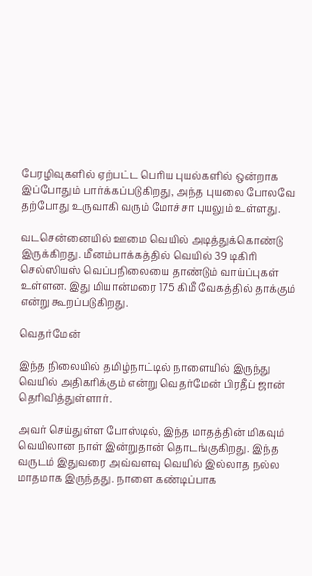பேரழிவுகளில் ஏற்பட்ட பெரிய புயல்களில் ஒன்றாக இப்போதும் பார்க்கப்படுகிறது, அந்த புயலை போலவே தற்போது உருவாகி வரும் மோச்சா புயலும் உள்ளது.

வடசென்னையில் ஊமை வெயில் அடித்துக்கொண்டு இருக்கிறது. மீனம்பாக்கத்தில் வெயில் 39 டிகிரி செல்ஸியஸ் வெப்பநிலையை தாண்டும் வாய்ப்புகள் உள்ளன. இது மியான்மரை 175 கிமீ வேகத்தில் தாக்கும் என்று கூறப்படுகிறது.

வெதர்மேன்

இந்த நிலையில் தமிழ்நாட்டில் நாளையில் இருந்து வெயில் அதிகரிக்கும் என்று வெதர்மேன் பிரதீப் ஜான் தெரிவித்துள்ளார்.

அவர் செய்துள்ள போஸ்டில், இந்த மாதத்தின் மிகவும் வெயிலான நாள் இன்றுதான் தொடங்குகிறது. இந்த வருடம் இதுவரை அவ்வளவு வெயில் இல்லாத நல்ல மாதமாக இருந்தது. நாளை கண்டிப்பாக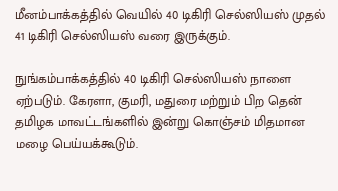மீனம்பாக்கத்தில் வெயில் 40 டிகிரி செல்ஸியஸ் முதல் 41 டிகிரி செல்ஸியஸ் வரை இருக்கும்.

நுங்கம்பாக்கத்தில் 40 டிகிரி செல்ஸியஸ் நாளை ஏற்படும். கேரளா, குமரி, மதுரை மற்றும் பிற தென் தமிழக மாவட்டங்களில் இன்று கொஞ்சம் மிதமான மழை பெய்யக்கூடும்.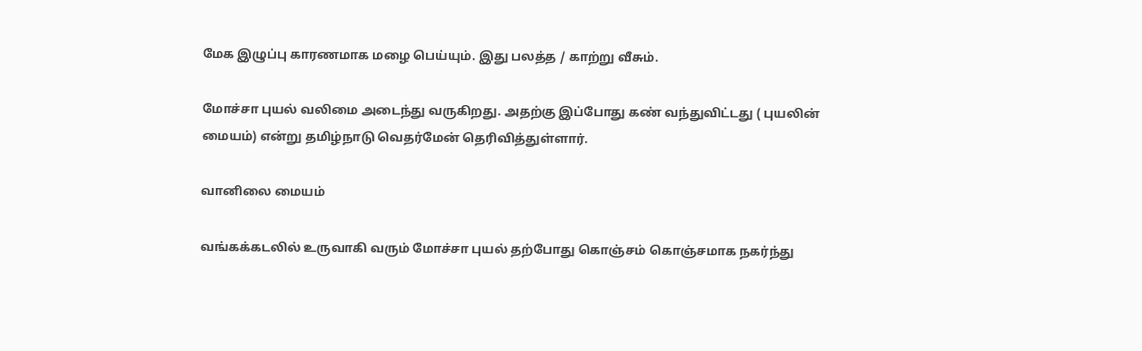மேக இழுப்பு காரணமாக மழை பெய்யும். இது பலத்த / காற்று வீசும்.

மோச்சா புயல் வலிமை அடைந்து வருகிறது. அதற்கு இப்போது கண் வந்துவிட்டது ( புயலின் மையம்) என்று தமிழ்நாடு வெதர்மேன் தெரிவித்துள்ளார்.

வானிலை மையம்

வங்கக்கடலில் உருவாகி வரும் மோச்சா புயல் தற்போது கொஞ்சம் கொஞ்சமாக நகர்ந்து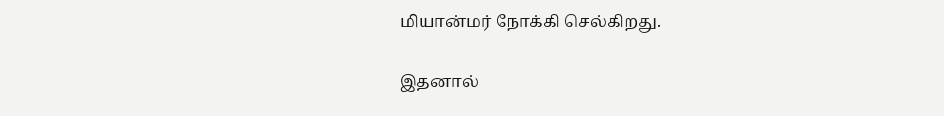மியான்மர் நோக்கி செல்கிறது.

இதனால்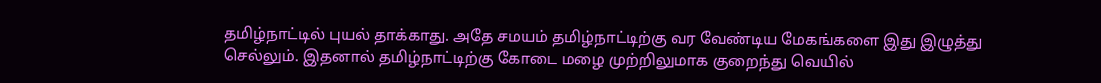தமிழ்நாட்டில் புயல் தாக்காது. அதே சமயம் தமிழ்நாட்டிற்கு வர வேண்டிய மேகங்களை இது இழுத்து செல்லும். இதனால் தமிழ்நாட்டிற்கு கோடை மழை முற்றிலுமாக குறைந்து வெயில்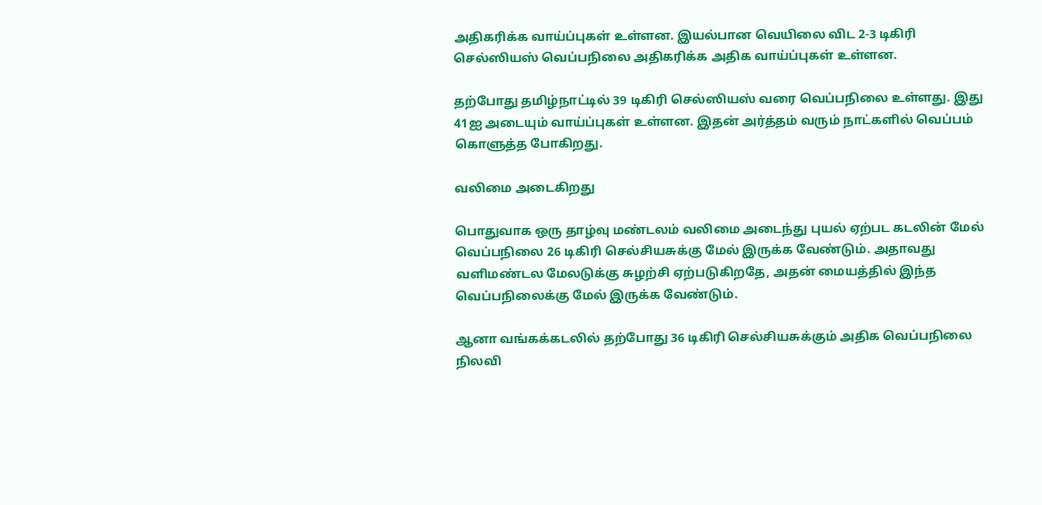அதிகரிக்க வாய்ப்புகள் உள்ளன. இயல்பான வெயிலை விட 2-3 டிகிரி செல்ஸியஸ் வெப்பநிலை அதிகரிக்க அதிக வாய்ப்புகள் உள்ளன.

தற்போது தமிழ்நாட்டில் 39 டிகிரி செல்ஸியஸ் வரை வெப்பநிலை உள்ளது. இது 41ஐ அடையும் வாய்ப்புகள் உள்ளன. இதன் அர்த்தம் வரும் நாட்களில் வெப்பம் கொளுத்த போகிறது.

வலிமை அடைகிறது

பொதுவாக ஒரு தாழ்வு மண்டலம் வலிமை அடைந்து புயல் ஏற்பட கடலின் மேல் வெப்பநிலை 26 டிகிரி செல்சியசுக்கு மேல் இருக்க வேண்டும். அதாவது வளிமண்டல மேலடுக்கு சுழற்சி ஏற்படுகிறதே, அதன் மையத்தில் இந்த வெப்பநிலைக்கு மேல் இருக்க வேண்டும்.

ஆனா வங்கக்கடலில் தற்போது 36 டிகிரி செல்சியசுக்கும் அதிக வெப்பநிலை நிலவி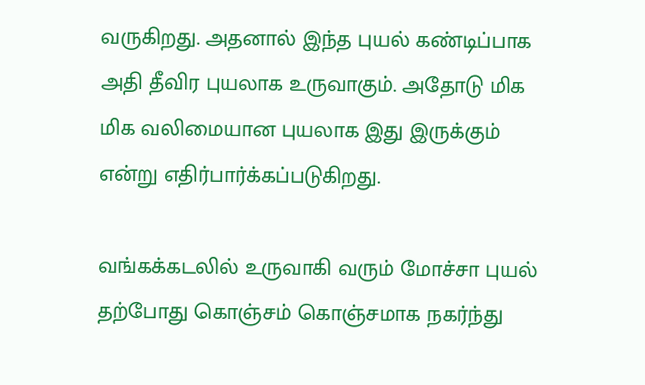வருகிறது. அதனால் இந்த புயல் கண்டிப்பாக அதி தீவிர புயலாக உருவாகும். அதோடு மிக மிக வலிமையான புயலாக இது இருக்கும் என்று எதிர்பார்க்கப்படுகிறது.

வங்கக்கடலில் உருவாகி வரும் மோச்சா புயல் தற்போது கொஞ்சம் கொஞ்சமாக நகர்ந்து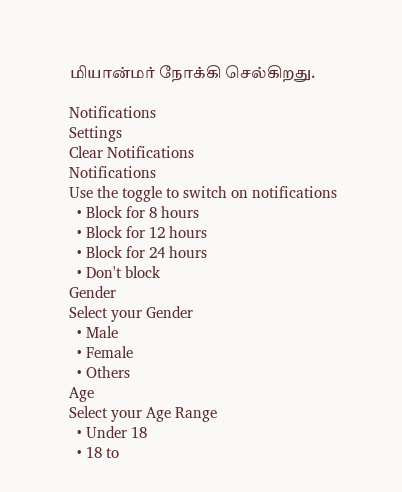மியான்மர் நோக்கி செல்கிறது.

Notifications
Settings
Clear Notifications
Notifications
Use the toggle to switch on notifications
  • Block for 8 hours
  • Block for 12 hours
  • Block for 24 hours
  • Don't block
Gender
Select your Gender
  • Male
  • Female
  • Others
Age
Select your Age Range
  • Under 18
  • 18 to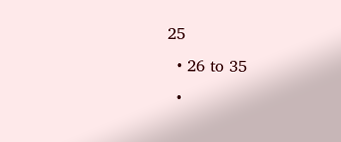25
  • 26 to 35
  •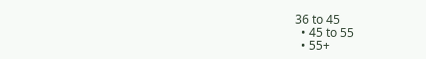36 to 45
  • 45 to 55
  • 55+